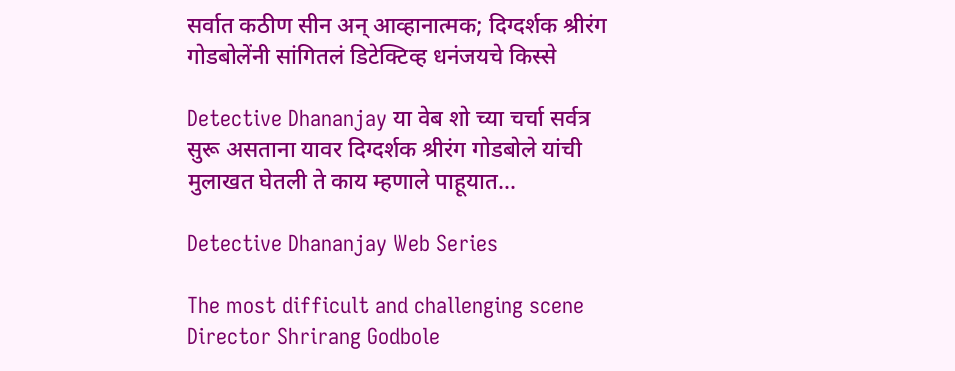सर्वात कठीण सीन अन् आव्हानात्मक; दिग्दर्शक श्रीरंग गोडबोलेंनी सांगितलं डिटेक्टिव्ह धनंजयचे किस्से

Detective Dhananjay या वेब शो च्या चर्चा सर्वत्र सुरू असताना यावर दिग्दर्शक श्रीरंग गोडबोले यांची मुलाखत घेतली ते काय म्हणाले पाहूयात...

Detective Dhananjay Web Series

The most difficult and challenging scene Director Shrirang Godbole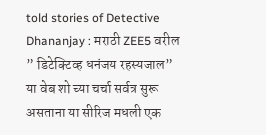told stories of Detective Dhananjay : मराठी ZEE5 वरील ” डिटेक्टिव्ह धनंजय रहस्यजाल” या वेब शो च्या चर्चा सर्वत्र सुरू असताना या सीरिज मधली एक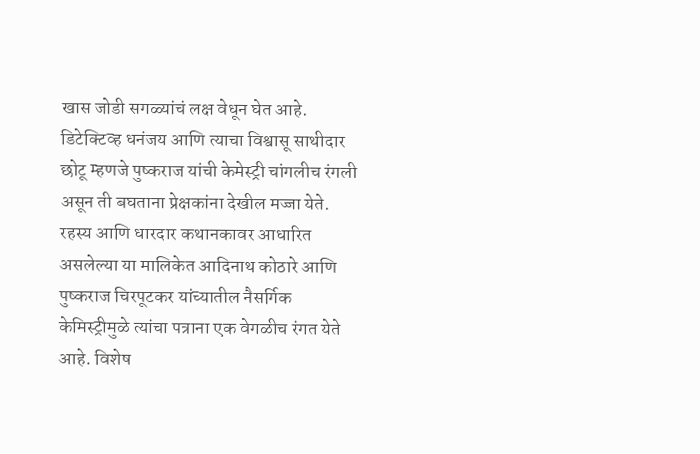खास जोडी सगळ्यांचं लक्ष वेधून घेत आहे. डिटेक्टिव्ह धनंजय आणि त्याचा विश्वासू साथीदार छोटू म्हणजे पुष्कराज यांची केमेस्ट्री चांगलीच रंगली असून ती बघताना प्रेक्षकांना देखील मज्जा येते. रहस्य आणि धारदार कथानकावर आधारित असलेल्या या मालिकेत आदिनाथ कोठारे आणि पुष्कराज चिरपूटकर यांच्यातील नैसर्गिक केमिस्ट्रीमुळे त्यांचा पत्राना एक वेगळीच रंगत येते आहे. विशेष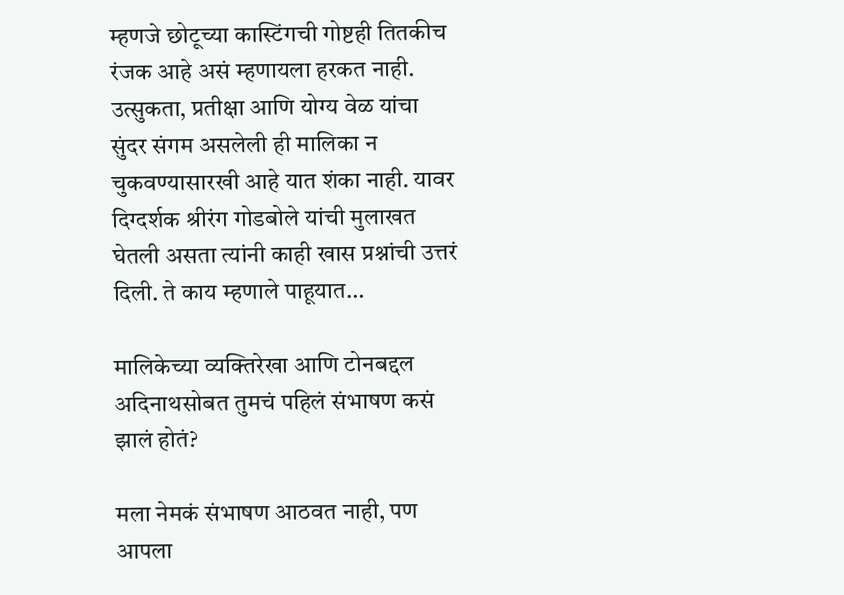म्हणजे छोटूच्या कास्टिंगची गोष्टही तितकीच रंजक आहे असं म्हणायला हरकत नाही. उत्सुकता, प्रतीक्षा आणि योग्य वेळ यांचा सुंदर संगम असलेली ही मालिका न चुकवण्यासारखी आहे यात शंका नाही. यावर दिग्दर्शक श्रीरंग गोडबोले यांची मुलाखत घेतली असता त्यांनी काही खास प्रश्नांची उत्तरं दिली. ते काय म्हणाले पाहूयात…

मालिकेच्या व्यक्तिरेखा आणि टोनबद्दल अदिनाथसोबत तुमचं पहिलं संभाषण कसं झालं होतं?

मला नेमकं संभाषण आठवत नाही, पण आपला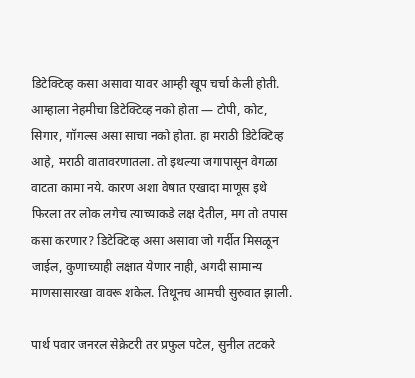डिटेक्टिव्ह कसा असावा यावर आम्ही खूप चर्चा केली होती. आम्हाला नेहमीचा डिटेक्टिव्ह नको होता — टोपी, कोट, सिगार, गॉगल्स असा साचा नको होता. हा मराठी डिटेक्टिव्ह आहे, मराठी वातावरणातला. तो इथल्या जगापासून वेगळा वाटता कामा नये. कारण अशा वेषात एखादा माणूस इथे फिरला तर लोक लगेच त्याच्याकडे लक्ष देतील, मग तो तपास कसा करणार? डिटेक्टिव्ह असा असावा जो गर्दीत मिसळून जाईल, कुणाच्याही लक्षात येणार नाही, अगदी सामान्य माणसासारखा वावरू शकेल. तिथूनच आमची सुरुवात झाली.

पार्थ पवार जनरल सेक्रेटरी तर प्रफुल पटेल, सुनील तटकरे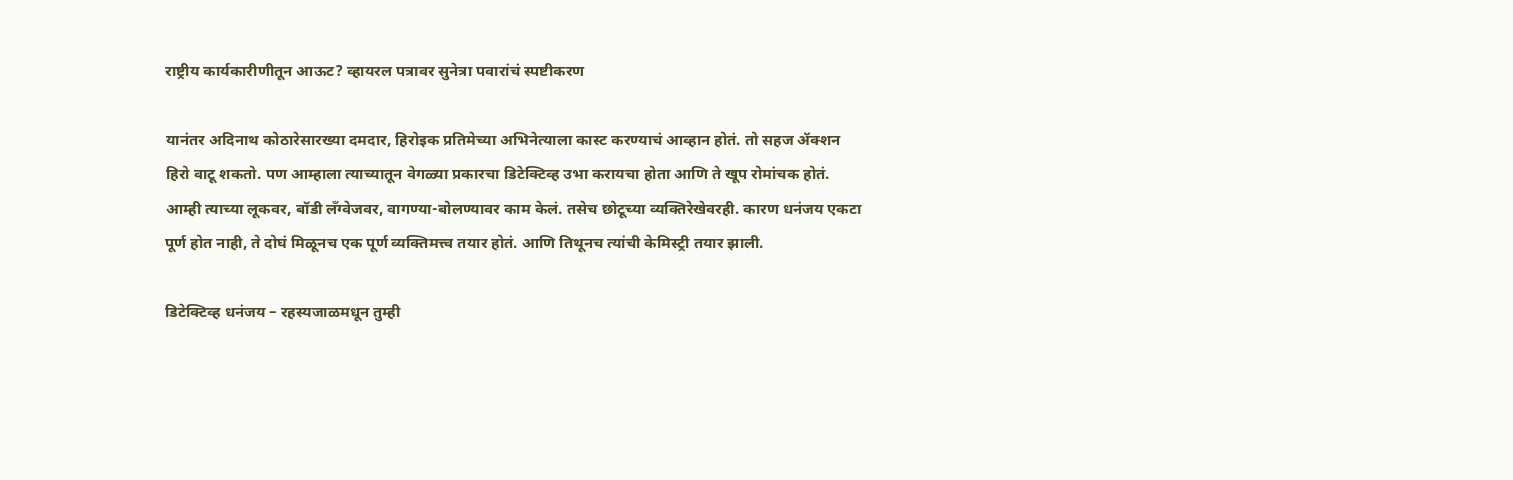राष्ट्रीय कार्यकारीणीतून आऊट? व्हायरल पत्रावर सुनेत्रा पवारांचं स्पष्टीकरण

यानंतर अदिनाथ कोठारेसारख्या दमदार, हिरोइक प्रतिमेच्या अभिनेत्याला कास्ट करण्याचं आव्हान होतं. तो सहज ॲक्शन हिरो वाटू शकतो. पण आम्हाला त्याच्यातून वेगळ्या प्रकारचा डिटेक्टिव्ह उभा करायचा होता आणि ते खूप रोमांचक होतं. आम्ही त्याच्या लूकवर, बॉडी लँग्वेजवर, वागण्या-बोलण्यावर काम केलं. तसेच छोटूच्या व्यक्तिरेखेवरही. कारण धनंजय एकटा पूर्ण होत नाही, ते दोघं मिळूनच एक पूर्ण व्यक्तिमत्त्व तयार होतं. आणि तिथूनच त्यांची केमिस्ट्री तयार झाली.

डिटेक्टिव्ह धनंजय – रहस्यजाळमधून तुम्ही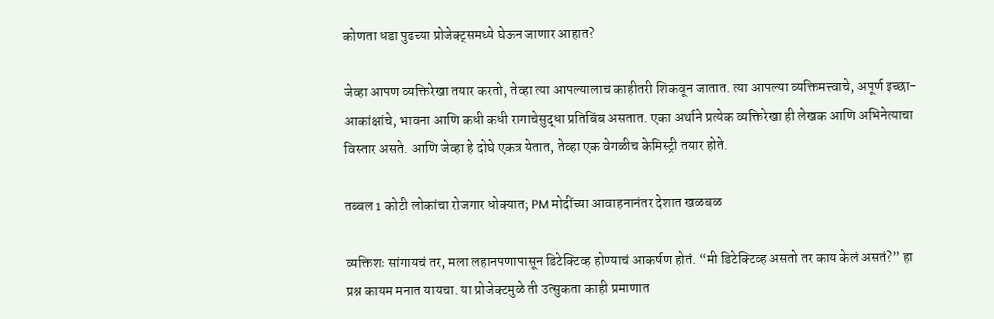कोणता धडा पुढच्या प्रोजेक्ट्समध्ये घेऊन जाणार आहात?

जेव्हा आपण व्यक्तिरेखा तयार करतो, तेव्हा त्या आपल्यालाच काहीतरी शिकवून जातात. त्या आपल्या व्यक्तिमत्त्वाचे, अपूर्ण इच्छा-आकांक्षांचे, भावना आणि कधी कधी रागाचेसुद्धा प्रतिबिंब असतात. एका अर्थाने प्रत्येक व्यक्तिरेखा ही लेखक आणि अभिनेत्याचा विस्तार असते. आणि जेव्हा हे दोघे एकत्र येतात, तेव्हा एक वेगळीच केमिस्ट्री तयार होते.

तब्बल 1 कोटी लोकांचा रोजगार धोक्यात; PM मोदींच्या आवाहनानंतर देशात खळबळ

व्यक्तिशः सांगायचं तर, मला लहानपणापासून डिटेक्टिव्ह होण्याचं आकर्षण होतं. “मी डिटेक्टिव्ह असतो तर काय केलं असतं?” हा प्रश्न कायम मनात यायचा. या प्रोजेक्टमुळे ती उत्सुकता काही प्रमाणात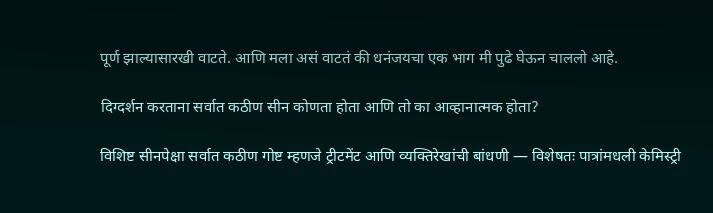पूर्ण झाल्यासारखी वाटते. आणि मला असं वाटतं की धनंजयचा एक भाग मी पुढे घेऊन चाललो आहे.

दिग्दर्शन करताना सर्वात कठीण सीन कोणता होता आणि तो का आव्हानात्मक होता?

विशिष्ट सीनपेक्षा सर्वात कठीण गोष्ट म्हणजे ट्रीटमेंट आणि व्यक्तिरेखांची बांधणी — विशेषतः पात्रांमधली केमिस्ट्री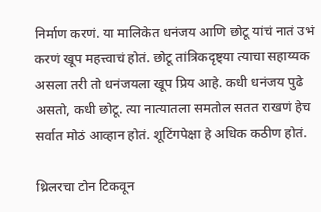निर्माण करणं. या मालिकेत धनंजय आणि छोटू यांचं नातं उभं करणं खूप महत्त्वाचं होतं. छोटू तांत्रिकदृष्ट्या त्याचा सहाय्यक असला तरी तो धनंजयला खूप प्रिय आहे. कधी धनंजय पुढे असतो, कधी छोटू. त्या नात्यातला समतोल सतत राखणं हेच सर्वात मोठं आव्हान होतं. शूटिंगपेक्षा हे अधिक कठीण होतं.

थ्रिलरचा टोन टिकवून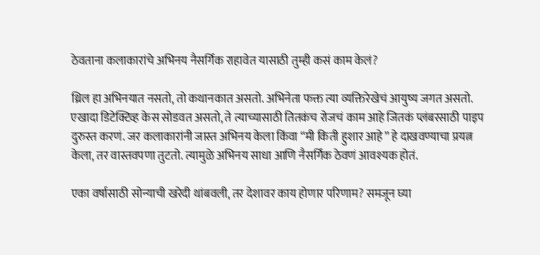ठेवताना कलाकारांचे अभिनय नैसर्गिक राहावेत यासाठी तुम्ही कसं काम केलं?

थ्रिल हा अभिनयात नसतो, तो कथानकात असतो. अभिनेता फक्त त्या व्यक्तिरेखेचं आयुष्य जगत असतो. एखादा डिटेक्टिव्ह केस सोडवत असतो, ते त्याच्यासाठी तितकंच रोजचं काम आहे जितकं प्लंबरसाठी पाइप दुरुस्त करणं. जर कलाकारांनी जास्त अभिनय केला किंवा “मी किती हुशार आहे” हे दाखवण्याचा प्रयत्न केला, तर वास्तवपणा तुटतो. त्यामुळे अभिनय साधा आणि नैसर्गिक ठेवणं आवश्यक होतं.

एका वर्षासाठी सोन्याची खरेदी थांबवली, तर देशावर काय होणार परिणाम? समजून घ्या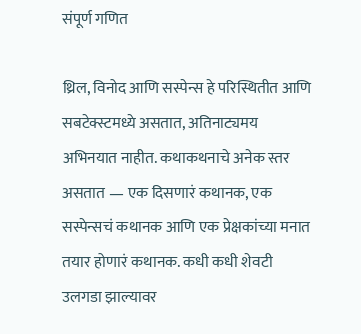संपूर्ण गणित

थ्रिल, विनोद आणि सस्पेन्स हे परिस्थितीत आणि सबटेक्स्टमध्ये असतात, अतिनाट्यमय अभिनयात नाहीत. कथाकथनाचे अनेक स्तर असतात — एक दिसणारं कथानक, एक सस्पेन्सचं कथानक आणि एक प्रेक्षकांच्या मनात तयार होणारं कथानक. कधी कधी शेवटी उलगडा झाल्यावर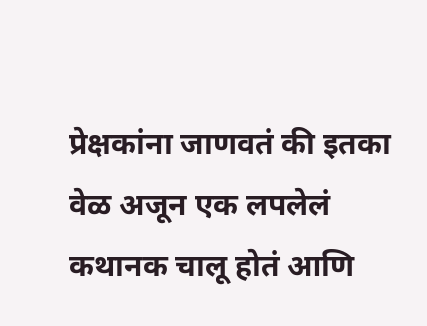प्रेक्षकांना जाणवतं की इतका वेळ अजून एक लपलेलं कथानक चालू होतं आणि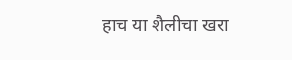हाच या शैलीचा खरा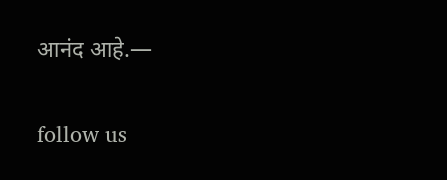आनंद आहे.—

follow us